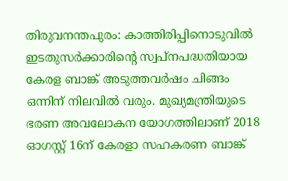തിരുവനന്തപുരം: കാത്തിരിപ്പിനൊടുവില്‍ ഇടതുസര്‍ക്കാരിന്‍റെ സ്വപ്നപദ്ധതിയായ കേരള ബാങ്ക് അടുത്തവർഷം ചിങ്ങം ഒന്നിന് നിലവിൽ വരും. മുഖ്യമന്ത്രിയുടെ ഭരണ അവലോകന യോഗത്തിലാണ് 2018 ഓഗസ്റ്റ് 16ന് കേരളാ സഹകരണ ബാങ്ക്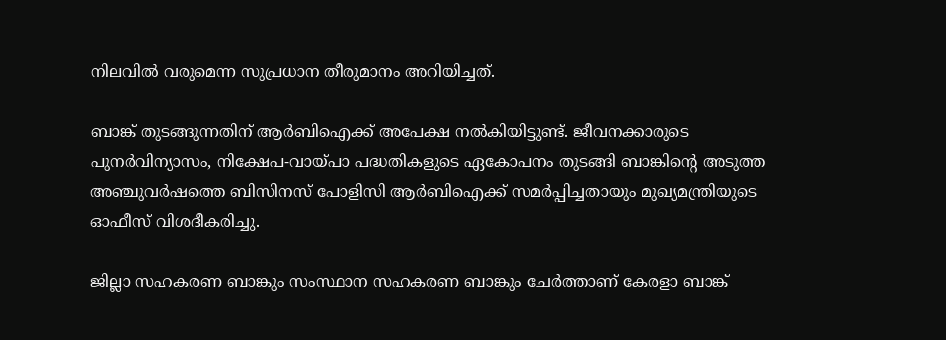നിലവില്‍ വരുമെന്ന സുപ്രധാന തീരുമാനം അറിയിച്ചത്.

ബാങ്ക് തുടങ്ങുന്നതിന് ആര്‍ബിഐക്ക് അപേക്ഷ നല്‍കിയിട്ടുണ്ട്. ജീവനക്കാരുടെ പുനര്‍വിന്യാസം, നിക്ഷേപ-വായ്പാ പദ്ധതികളുടെ ഏകോപനം തുടങ്ങി ബാങ്കിന്‍റെ അടുത്ത അഞ്ചുവര്‍ഷത്തെ ബിസിനസ് പോളിസി ആര്‍ബിഐക്ക് സമര്‍പ്പിച്ചതായും മുഖ്യമന്ത്രിയുടെ ഓഫീസ് വിശദീകരിച്ചു.

ജില്ലാ സഹകരണ ബാങ്കും സംസ്ഥാന സഹകരണ ബാങ്കും ചേര്‍ത്താണ് കേരളാ ബാങ്ക്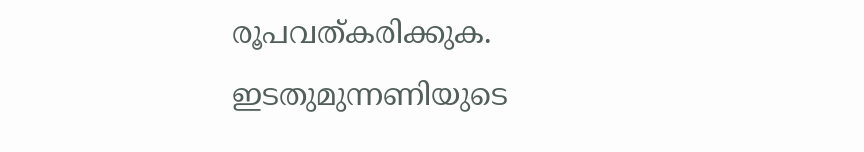രൂപവത്കരിക്കുക. ഇടതുമുന്നണിയുടെ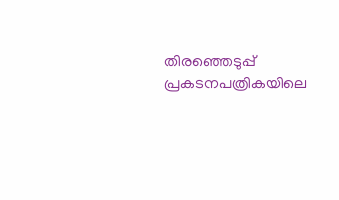തിരഞ്ഞെടുപ്പ് പ്രകടനപത്രികയിലെ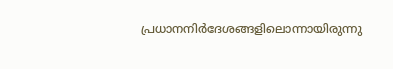പ്രധാനനിര്‍ദേശങ്ങളിലൊന്നായിരുന്നു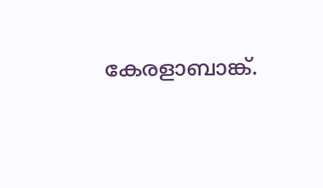കേരളാബാങ്ക്.